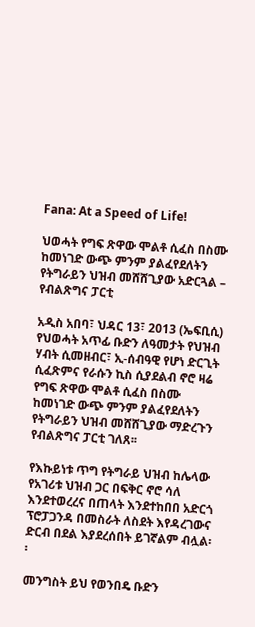Fana: At a Speed of Life!

ህወሓት የግፍ ጽዋው ሞልቶ ሲፈስ በስሙ ከመነገድ ውጭ ምንም ያልፈየደለትን የትግራይን ህዝብ መሸሸጊያው አድርጓል – የብልጽግና ፓርቲ

አዲስ አበባ፣ ህዳር 13፣ 2013 (ኤፍቢሲ) የህወሓት አጥፊ ቡድን ለዓመታት የህዝብ ሃብት ሲመዘብር፣ ኢ-ሰብዓዊ የሆነ ድርጊት ሲፈጽምና የራሱን ኪስ ሲያደልብ ኖሮ ዛሬ የግፍ ጽዋው ሞልቶ ሲፈስ በስሙ ከመነገድ ውጭ ምንም ያልፈየደለትን የትግራይን ህዝብ መሸሸጊያው ማድረጉን የብልጽግና ፓርቲ ገለጸ፡፡

የእኩይነቱ ጥግ የትግራይ ህዝብ ከሌላው የአገሪቱ ህዝብ ጋር በፍቅር ኖሮ ሳለ እንደተወረረና በጠላት እንደተከበበ አድርጎ ፕሮፓጋንዳ በመስራት ለስደት እየዳረገውና ድርብ በደል እያደረሰበት ይገኛልም ብሏል፡፡

መንግስት ይህ የወንበዴ ቡድን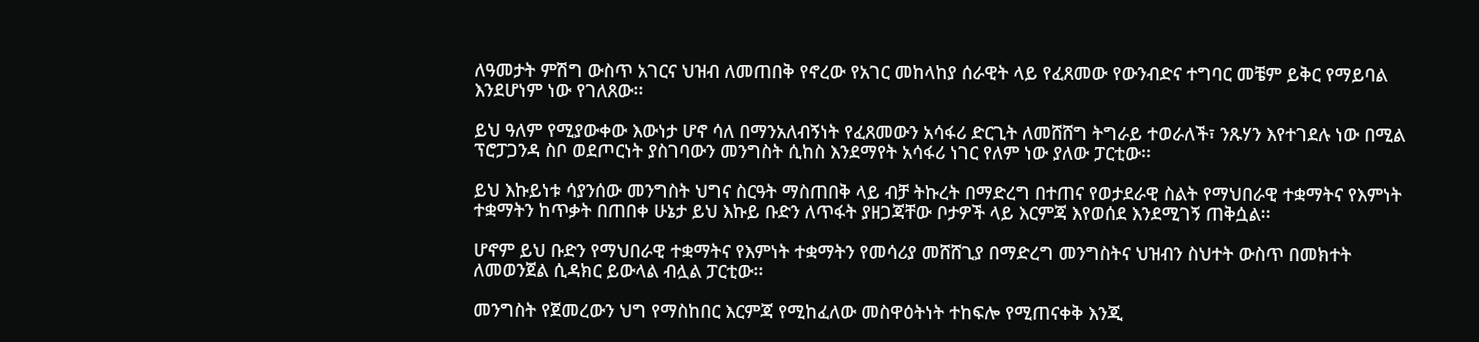ለዓመታት ምሽግ ውስጥ አገርና ህዝብ ለመጠበቅ የኖረው የአገር መከላከያ ሰራዊት ላይ የፈጸመው የውንብድና ተግባር መቼም ይቅር የማይባል እንደሆነም ነው የገለጸው፡፡

ይህ ዓለም የሚያውቀው እውነታ ሆኖ ሳለ በማንአለብኝነት የፈጸመውን አሳፋሪ ድርጊት ለመሸሸግ ትግራይ ተወራለች፣ ንጹሃን እየተገደሉ ነው በሚል ፕሮፓጋንዳ ስቦ ወደጦርነት ያስገባውን መንግስት ሲከስ እንደማየት አሳፋሪ ነገር የለም ነው ያለው ፓርቲው፡፡

ይህ እኩይነቱ ሳያንሰው መንግስት ህግና ስርዓት ማስጠበቅ ላይ ብቻ ትኩረት በማድረግ በተጠና የወታደራዊ ስልት የማህበራዊ ተቋማትና የእምነት ተቋማትን ከጥቃት በጠበቀ ሁኔታ ይህ እኩይ ቡድን ለጥፋት ያዘጋጃቸው ቦታዎች ላይ እርምጃ እየወሰደ እንደሚገኝ ጠቅሷል፡፡

ሆኖም ይህ ቡድን የማህበራዊ ተቋማትና የእምነት ተቋማትን የመሳሪያ መሸሸጊያ በማድረግ መንግስትና ህዝብን ስህተት ውስጥ በመክተት ለመወንጀል ሲዳክር ይውላል ብሏል ፓርቲው፡፡

መንግስት የጀመረውን ህግ የማስከበር እርምጃ የሚከፈለው መስዋዕትነት ተከፍሎ የሚጠናቀቅ እንጂ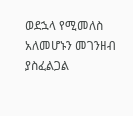ወደኋላ የሚመለስ አለመሆኑን መገንዘብ ያስፈልጋል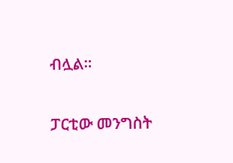ብሏል፡፡

ፓርቲው መንግስት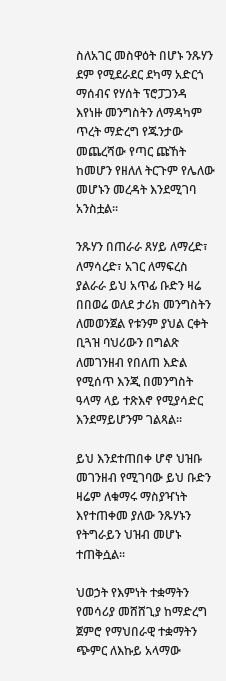ስለአገር መስዋዕት በሆኑ ንጹሃን ደም የሚደራደር ደካማ አድርጎ ማሰብና የሃሰት ፕሮፓጋንዳ እየነዙ መንግስትን ለማዳካም ጥረት ማድረግ የጁንታው መጨረሻው የጣር ጩኸት ከመሆን የዘለለ ትርጉም የሌለው መሆኑን መረዳት እንደሚገባ አንስቷል፡፡

ንጹሃን በጠራራ ጸሃይ ለማረድ፣ ለማሳረድ፣ አገር ለማፍረስ ያልራራ ይህ አጥፊ ቡድን ዛሬ በበወሬ ወለደ ታሪክ መንግስትን ለመወንጀል የቱንም ያህል ርቀት ቢጓዝ ባህሪውን በግልጽ ለመገንዘብ የበለጠ እድል የሚሰጥ እንጂ በመንግስት ዓላማ ላይ ተጽእኖ የሚያሳድር እንደማይሆንም ገልጻል፡፡

ይህ እንደተጠበቀ ሆኖ ህዝቡ መገንዘብ የሚገባው ይህ ቡድን ዛሬም ለቁማሩ ማስያዣነት እየተጠቀመ ያለው ንጹሃኑን የትግራይን ህዝብ መሆኑ ተጠቅሷል፡፡

ህወኃት የእምነት ተቋማትን የመሳሪያ መሸሸጊያ ከማድረግ ጀምሮ የማህበራዊ ተቋማትን ጭምር ለእኩይ አላማው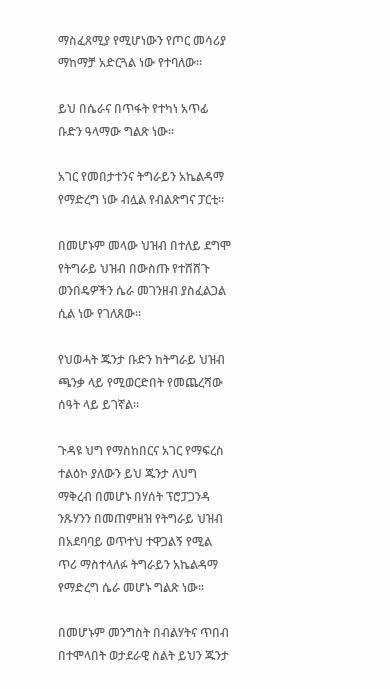ማስፈጸሚያ የሚሆነውን የጦር መሳሪያ ማከማቻ አድርጓል ነው የተባለው፡፡

ይህ በሴራና በጥፋት የተካነ አጥፊ ቡድን ዓላማው ግልጽ ነው፡፡

አገር የመበታተንና ትግራይን አኬልዳማ የማድረግ ነው ብሏል የብልጽግና ፓርቲ፡፡

በመሆኑም መላው ህዝብ በተለይ ደግሞ የትግራይ ህዝብ በውስጡ የተሸሸጉ ወንበዴዎችን ሴራ መገንዘብ ያስፈልጋል ሲል ነው የገለጸው፡፡

የህወሓት ጁንታ ቡድን ከትግራይ ህዝብ ጫንቃ ላይ የሚወርድበት የመጨረሻው ሰዓት ላይ ይገኛል፡፡

ጉዳዩ ህግ የማስከበርና አገር የማፍረስ ተልዕኮ ያለውን ይህ ጁንታ ለህግ ማቅረብ በመሆኑ በሃሰት ፕሮፓጋንዳ ንጹሃንን በመጠምዘዝ የትግራይ ህዝብ በአደባባይ ወጥተህ ተዋጋልኝ የሚል ጥሪ ማስተላለፉ ትግራይን አኬልዳማ የማድረግ ሴራ መሆኑ ግልጽ ነው፡፡

በመሆኑም መንግስት በብልሃትና ጥበብ በተሞላበት ወታደራዊ ስልት ይህን ጁንታ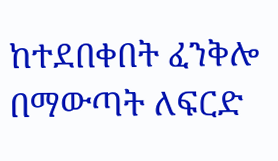ከተደበቀበት ፈንቅሎ በማውጣት ለፍርድ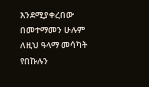እንደሚያቀረበው በመተማመን ሁሉም ለዚህ ዓላማ መሳካት የበኩሉን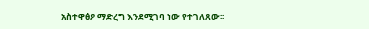አስተዋፅዖ ማድረግ እንደሚገባ ነው የተገለጸው፡፡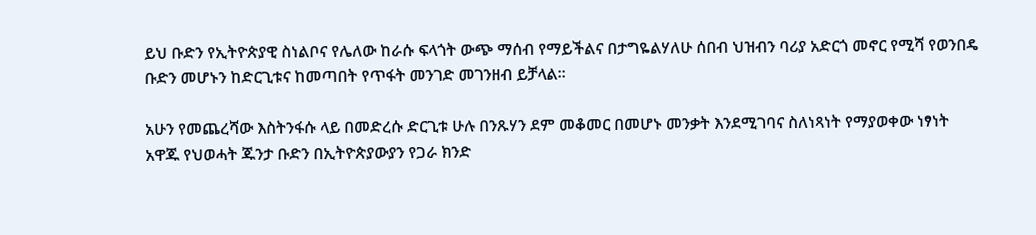ይህ ቡድን የኢትዮጵያዊ ስነልቦና የሌለው ከራሱ ፍላጎት ውጭ ማሰብ የማይችልና በታግዬልሃለሁ ሰበብ ህዝብን ባሪያ አድርጎ መኖር የሚሻ የወንበዴ ቡድን መሆኑን ከድርጊቱና ከመጣበት የጥፋት መንገድ መገንዘብ ይቻላል፡፡

አሁን የመጨረሻው እስትንፋሱ ላይ በመድረሱ ድርጊቱ ሁሉ በንጹሃን ደም መቆመር በመሆኑ መንቃት እንደሚገባና ስለነጻነት የማያወቀው ነፃነት አዋጁ የህወሓት ጁንታ ቡድን በኢትዮጵያውያን የጋራ ክንድ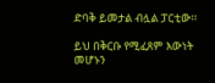ድባቅ ይመታል ብሏል ፓርቲው፡፡

ይህ በቅርቡ የሚፈጸም እውነት መሆኑን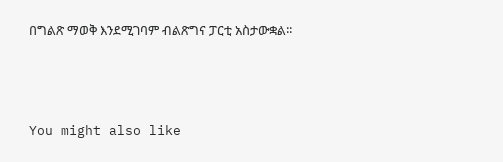በግልጽ ማወቅ እንደሚገባም ብልጽግና ፓርቲ አስታውቋል፡፡



You might also like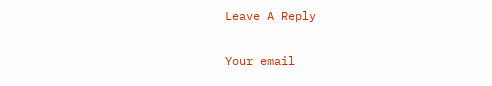Leave A Reply

Your email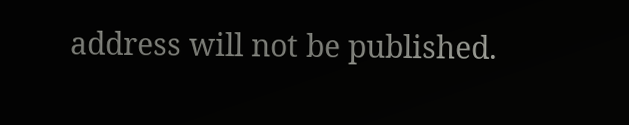address will not be published.